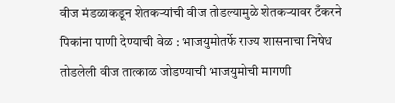वीज मंडळाकडून शेतकऱ्यांची वीज तोडल्यामुळे शेतकऱ्यावर टँकरने पिकांना पाणी देण्याची वेळ : भाजयुमोतर्फे राज्य शासनाचा निषेध
तोडलेली वीज तात्काळ जोडण्याची भाजयुमोची मागणी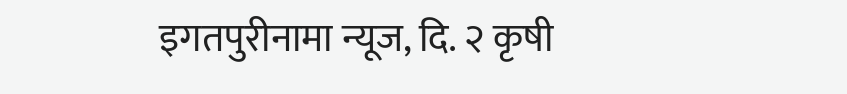इगतपुरीनामा न्यूज, दि. २ कृषी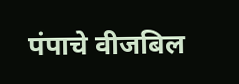पंपाचे वीजबिल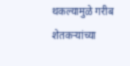थकल्यामुळे गरीब शेतकऱ्यांच्या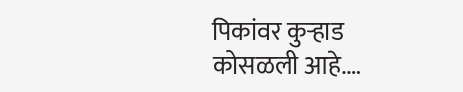पिकांवर कुऱ्हाड कोसळली आहे.…